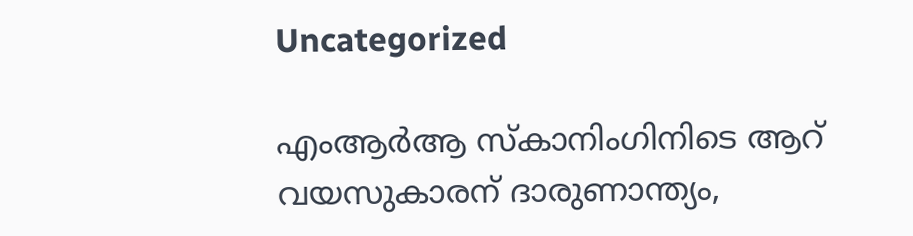Uncategorized

എംആർആ സ്കാനിംഗിനിടെ ആറ് വയസുകാരന് ദാരുണാന്ത്യം,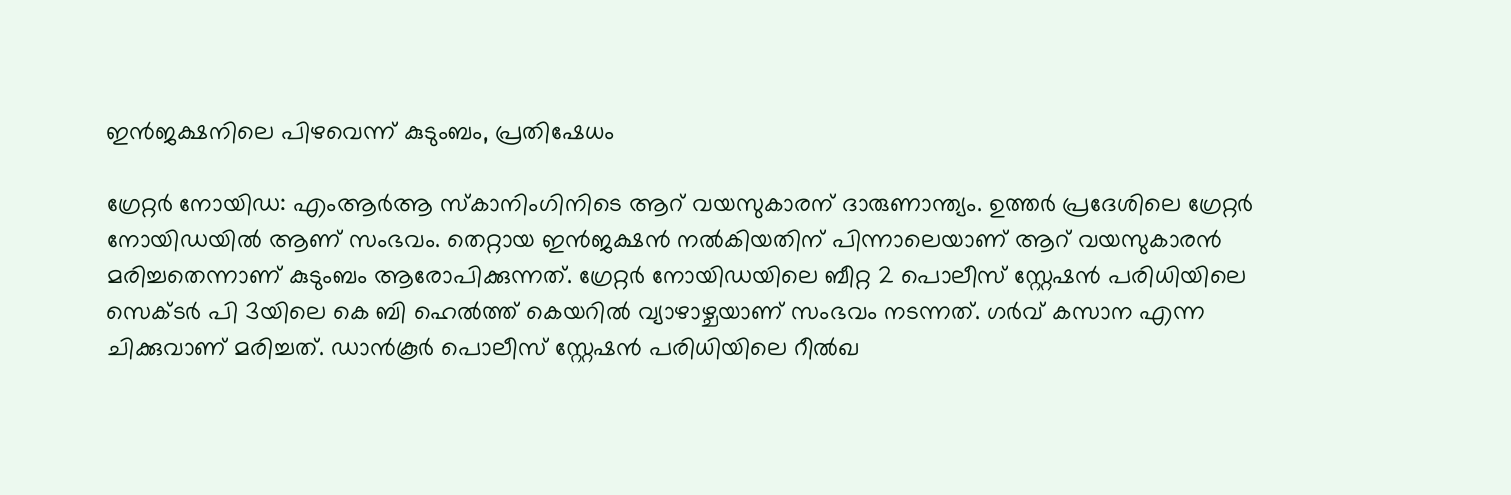ഇൻജക്ഷനിലെ പിഴവെന്ന് കുടുംബം, പ്രതിഷേധം

ഗ്രേറ്റർ നോയിഡ: എംആർആ സ്കാനിംഗിനിടെ ആറ് വയസുകാരന് ദാരുണാന്ത്യം. ഉത്തർ പ്രദേശിലെ ഗ്രേറ്റർ നോയിഡയിൽ ആണ് സംഭവം. തെറ്റായ ഇൻജക്ഷൻ നൽകിയതിന് പിന്നാലെയാണ് ആറ് വയസുകാരൻ മരിച്ചതെന്നാണ് കുടുംബം ആരോപിക്കുന്നത്. ഗ്രേറ്റർ നോയിഡയിലെ ബീറ്റ 2 പൊലീസ് സ്റ്റേഷൻ പരിധിയിലെ സെക്ടർ പി 3യിലെ കെ ബി ഹെൽത്ത് കെയറിൽ വ്യാഴാഴ്ചയാണ് സംഭവം നടന്നത്. ഗർവ് കസാന എന്ന ചിക്കുവാണ് മരിച്ചത്. ഡാൻകൂർ പൊലീസ് സ്റ്റേഷൻ പരിധിയിലെ റീൽഖ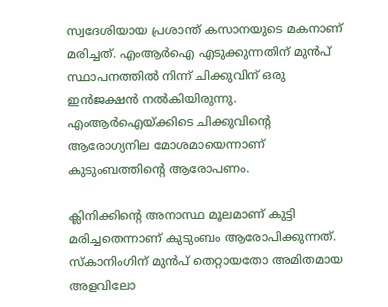സ്വദേശിയായ പ്രശാന്ത് കസാനയുടെ മകനാണ് മരിച്ചത്. എംആർഐ എടുക്കുന്നതിന് മുൻപ് സ്ഥാപനത്തിൽ നിന്ന് ചിക്കുവിന് ഒരു ഇൻജക്ഷൻ നൽകിയിരുന്നു. എംആർഐയ്ക്കിടെ ചിക്കുവിന്റെ ആരോഗ്യനില മോശമായെന്നാണ് കുടുംബത്തിന്റെ ആരോപണം.

ക്ലിനിക്കിന്‍റെ അനാസ്ഥ മൂലമാണ് കുട്ടി മരിച്ചതെന്നാണ് കുടുംബം ആരോപിക്കുന്നത്. സ്കാനിംഗിന് മുന്‍പ് തെറ്റായതോ അമിതമായ അളവിലോ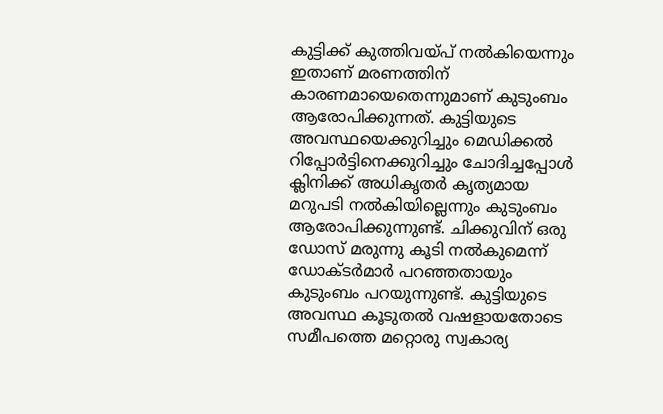കുട്ടിക്ക് കുത്തിവയ്പ് നൽകിയെന്നും ഇതാണ് മരണത്തിന് കാരണമായെതെന്നുമാണ് കുടുംബം ആരോപിക്കുന്നത്. കുട്ടിയുടെ അവസ്ഥയെക്കുറിച്ചും മെഡിക്കൽ റിപ്പോർട്ടിനെക്കുറിച്ചും ചോദിച്ചപ്പോള്‍ ക്ലിനിക്ക് അധികൃതർ കൃത്യമായ മറുപടി നല്‍കിയില്ലെന്നും കുടുംബം ആരോപിക്കുന്നുണ്ട്. ചിക്കുവിന് ഒരു ഡോസ് മരുന്നു കൂടി നൽകുമെന്ന് ഡോക്ടർമാർ പറഞ്ഞതായും കുടുംബം പറയുന്നുണ്ട്. കുട്ടിയുടെ അവസ്ഥ കൂടുതല്‍ വഷളായതോടെ സമീപത്തെ മറ്റൊരു സ്വകാര്യ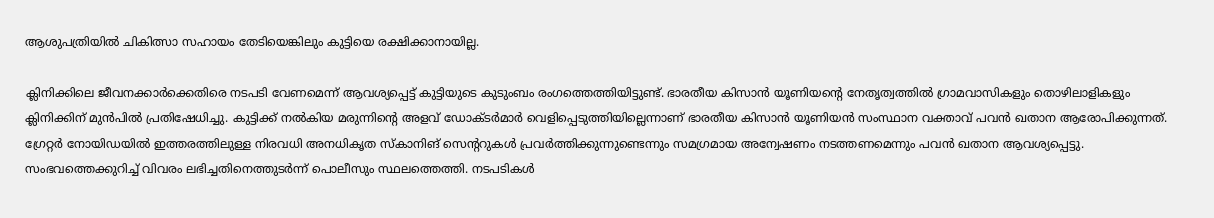ആശുപത്രിയിൽ ചികിത്സാ സഹായം തേടിയെങ്കിലും കുട്ടിയെ രക്ഷിക്കാനായില്ല.

ക്ലിനിക്കിലെ ജീവനക്കാർക്കെതിരെ നടപടി വേണമെന്ന് ആവശ്യപ്പെട്ട് കുട്ടിയുടെ കുടുംബം രംഗത്തെത്തിയിട്ടുണ്ട്. ഭാരതീയ കിസാൻ യൂണിയന്റെ നേതൃത്വത്തില്‍ ഗ്രാമവാസികളും തൊഴിലാളികളും ക്ലിനിക്കിന് മുന്‍പില്‍ പ്രതിഷേധിച്ചു. കുട്ടിക്ക് നല്‍കിയ മരുന്നിന്‍റെ അളവ് ഡോക്ടർമാർ വെളിപ്പെടുത്തിയില്ലെന്നാണ് ഭാരതീയ കിസാൻ യൂണിയൻ സംസ്ഥാന വക്താവ് പവൻ ഖതാന ആരോപിക്കുന്നത്. ഗ്രേറ്റർ നോയിഡയിൽ ഇത്തരത്തിലുള്ള നിരവധി അനധികൃത സ്കാനിങ് സെന്‍ററുകള്‍ പ്രവർത്തിക്കുന്നുണ്ടെന്നും സമഗ്രമായ അന്വേഷണം നടത്തണമെന്നും പവൻ ഖതാന ആവശ്യപ്പെട്ടു. സംഭവത്തെക്കുറിച്ച് വിവരം ലഭിച്ചതിനെത്തുടർന്ന് പൊലീസും സ്ഥലത്തെത്തി. നടപടികൾ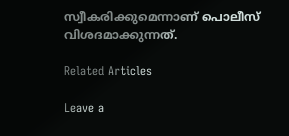സ്വീകരിക്കുമെന്നാണ് പൊലീസ് വിശദമാക്കുന്നത്.

Related Articles

Leave a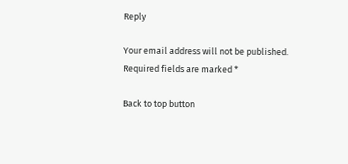Reply

Your email address will not be published. Required fields are marked *

Back to top button